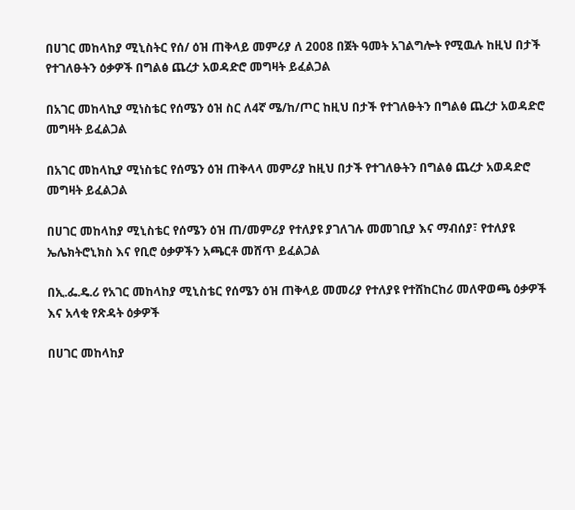በሀገር መከላከያ ሚኒስትር የሰ/ ዕዝ ጠቅላይ መምሪያ ለ 2008 በጀት ዓመት አገልግሎት የሚዉሉ ከዚህ በታች የተገለፁትን ዕቃዎች በግልፅ ጨረታ አወዳድሮ መግዛት ይፈልጋል

በአገር መከላኪያ ሚነስቴር የሰሜን ዕዝ ስር ለ4ኛ ሜ/ከ/ጦር ከዚህ በታች የተገለፁትን በግልፅ ጨረታ አወዳድሮ መግዛት ይፈልጋል

በአገር መከላኪያ ሚነስቴር የሰሜን ዕዝ ጠቅላላ መምሪያ ከዚህ በታች የተገለፁትን በግልፅ ጨረታ አወዳድሮ መግዛት ይፈልጋል

በሀገር መከላከያ ሚኒስቴር የሰሜን ዕዝ ጠ/መምሪያ የተለያዩ ያገለገሉ መመገቢያ እና ማብሰያ፣ የተለያዩ ኤሌክትሮኒክስ እና የቢሮ ዕቃዎችን አጫርቶ መሸጥ ይፈልጋል

በኢ.ፌ.ዴ.ሪ የአገር መከላከያ ሚኒስቴር የሰሜን ዕዝ ጠቅላይ መመሪያ የተለያዩ የተሸከርከሪ መለዋወጫ ዕቃዎች እና አላቂ የጽዳት ዕቃዎች

በሀገር መከላከያ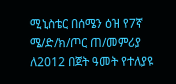ሚኒስቴር በሰሜን ዕዝ የ7ኛ ሜ/ድ/ክ/ጦር ጠ/መምሪያ ለ2012 በጀት ዓመት የተለያዩ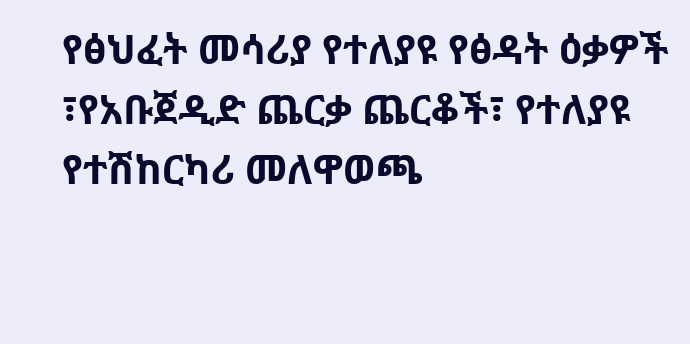የፅህፈት መሳሪያ የተለያዩ የፅዳት ዕቃዎች ፣የአቡጀዲድ ጨርቃ ጨርቆች፣ የተለያዩ የተሽከርካሪ መለዋወጫ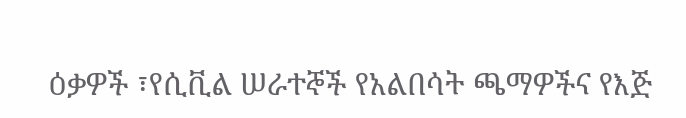ዕቃዎች ፣የሲቪል ሠራተኞች የአልበሳት ጫማዎችና የእጅ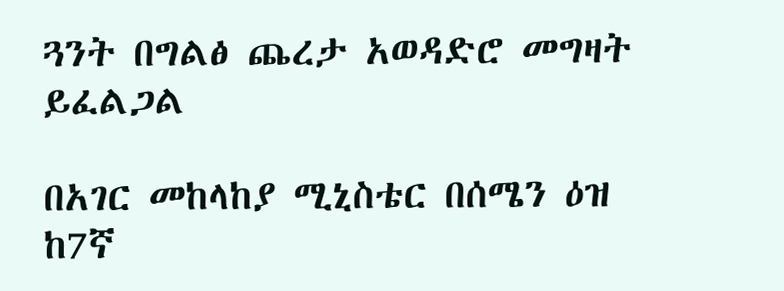ጓንት በግልፅ ጨረታ አወዳድሮ መግዛት ይፈልጋል

በአገር መከላከያ ሚኒስቴር በሰሜን ዕዝ ከ7ኛ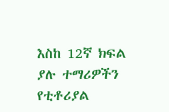እስከ 12ኛ ክፍል ያሉ ተማሪዎችን የቲቶሪያል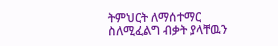ትምህርት ለማሰተማር ስለሚፈልግ ብቃት ያላቸዉን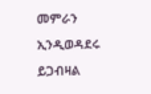መምራን ኢንዲወዳደሩ ይጋብዛል